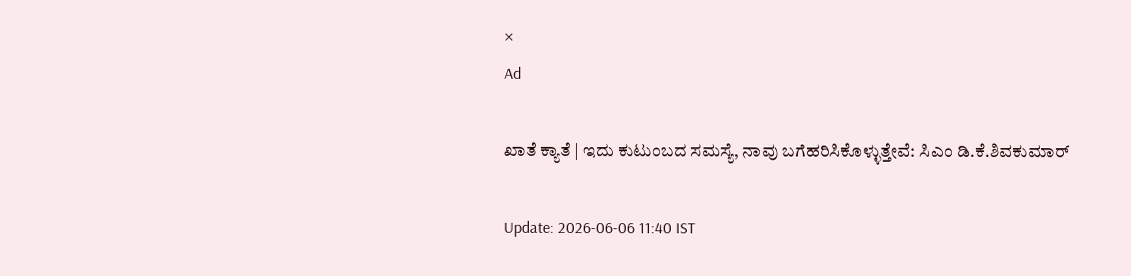×
Ad

ಖಾತೆ ಕ್ಯಾತೆ | ಇದು ಕುಟುಂಬದ ಸಮಸ್ಯೆ, ನಾವು ಬಗೆಹರಿಸಿಕೊಳ್ಳುತ್ತೇವೆ: ಸಿಎಂ ಡಿ.ಕೆ.ಶಿವಕುಮಾರ್

Update: 2026-06-06 11:40 IST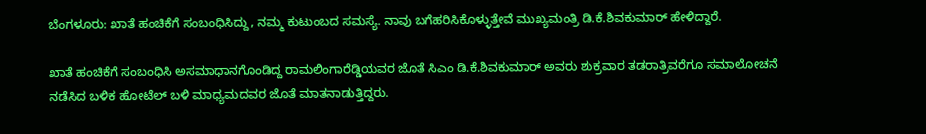ಬೆಂಗಳೂರು: ಖಾತೆ ಹಂಚಿಕೆಗೆ ಸಂಬಂಧಿಸಿದ್ದು, ನಮ್ಮ ಕುಟುಂಬದ ಸಮಸ್ಯೆ. ನಾವು ಬಗೆಹರಿಸಿಕೊಳ್ಳುತ್ತೇವೆ ಮುಖ್ಯಮಂತ್ರಿ ಡಿ.ಕೆ.ಶಿವಕುಮಾರ್ ಹೇಳಿದ್ದಾರೆ.

ಖಾತೆ ಹಂಚಿಕೆಗೆ ಸಂಬಂಧಿಸಿ ಅಸಮಾಧಾನಗೊಂಡಿದ್ದ ರಾಮಲಿಂಗಾರೆಡ್ಡಿಯವರ ಜೊತೆ ಸಿಎಂ ಡಿ.ಕೆ.ಶಿವಕುಮಾರ್ ಅವರು ಶುಕ್ರವಾರ ತಡರಾತ್ರಿವರೆಗೂ ಸಮಾಲೋಚನೆ ನಡೆಸಿದ ಬಳಿಕ ಹೋಟೆಲ್ ಬಳಿ ಮಾಧ್ಯಮದವರ ಜೊತೆ ಮಾತನಾಡುತ್ತಿದ್ದರು.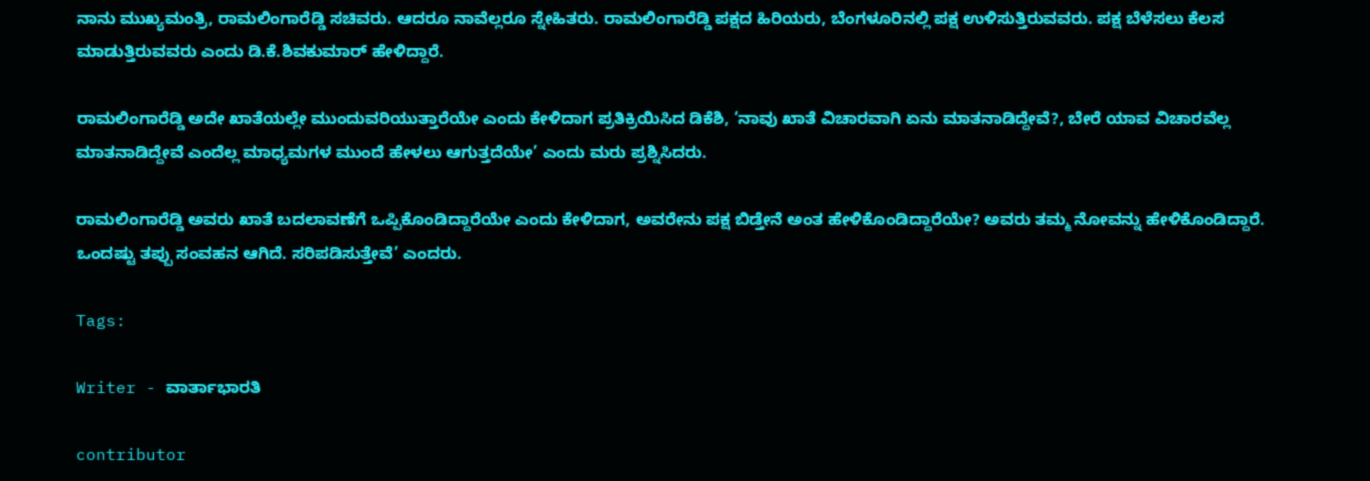ನಾನು ಮುಖ್ಯಮಂತ್ರಿ, ರಾಮಲಿಂಗಾರೆಡ್ಡಿ ಸಚಿವರು. ಆದರೂ ನಾವೆಲ್ಲರೂ ಸ್ನೇಹಿತರು. ರಾಮಲಿಂಗಾರೆಡ್ಡಿ ಪಕ್ಷದ ಹಿರಿಯರು, ಬೆಂಗಳೂರಿನಲ್ಲಿ ಪಕ್ಷ ಉಳಿಸುತ್ತಿರುವವರು. ಪಕ್ಷ ಬೆಳೆಸಲು ಕೆಲಸ ಮಾಡುತ್ತಿರುವವರು ಎಂದು ಡಿ.ಕೆ.ಶಿವಕುಮಾರ್ ಹೇಳಿದ್ದಾರೆ.

ರಾಮಲಿಂಗಾರೆಡ್ಡಿ ಅದೇ ಖಾತೆಯಲ್ಲೇ ಮುಂದುವರಿಯುತ್ತಾರೆಯೇ ಎಂದು ಕೇಳಿದಾಗ ಪ್ರತಿಕ್ರಿಯಿಸಿದ ಡಿಕೆಶಿ, ‘ನಾವು ಖಾತೆ ವಿಚಾರವಾಗಿ ಏನು ಮಾತನಾಡಿದ್ದೇವೆ?, ಬೇರೆ ಯಾವ ವಿಚಾರವೆಲ್ಲ ಮಾತನಾಡಿದ್ದೇವೆ ಎಂದೆಲ್ಲ ಮಾಧ್ಯಮಗಳ ಮುಂದೆ ಹೇಳಲು ಆಗುತ್ತದೆಯೇ’ ಎಂದು ಮರು ಪ್ರಶ್ನಿಸಿದರು.

ರಾಮಲಿಂಗಾರೆಡ್ಡಿ ಅವರು ಖಾತೆ ಬದಲಾವಣೆಗೆ ಒಪ್ಪಿಕೊಂಡಿದ್ದಾರೆಯೇ ಎಂದು ಕೇಳಿದಾಗ, ಅವರೇನು ಪಕ್ಷ ಬಿಡ್ತೇನೆ ಅಂತ ಹೇಳಿಕೊಂಡಿದ್ದಾರೆಯೇ? ಅವರು ತಮ್ಮ ನೋವನ್ನು ಹೇಳಿಕೊಂಡಿದ್ದಾರೆ. ಒಂದಷ್ಟು ತಪ್ಪು ಸಂವಹನ ಆಗಿದೆ. ಸರಿಪಡಿಸುತ್ತೇವೆ’ ಎಂದರು.

Tags:

Writer - ವಾರ್ತಾಭಾರತಿ

contributor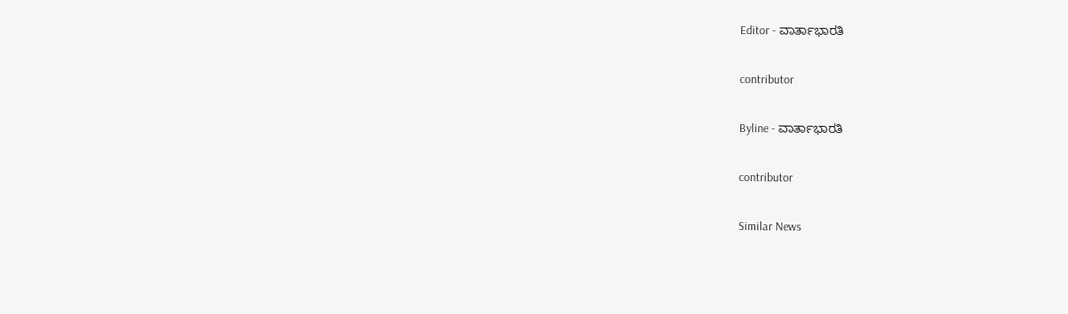Editor - ವಾರ್ತಾಭಾರತಿ

contributor

Byline - ವಾರ್ತಾಭಾರತಿ

contributor

Similar News